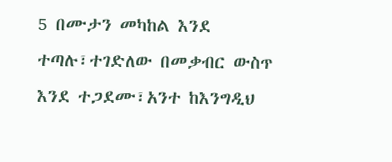5 በሙታን መካከል እንደ ተጣሉ፣ተገድለው በመቃብር ውስጥ እንደ ተጋደሙ፣አንተ ከእንግዲህ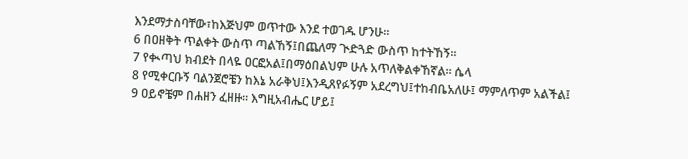እንደማታስባቸው፣ከእጅህም ወጥተው እንደ ተወገዱ ሆንሁ።
6 በዐዘቅት ጥልቀት ውስጥ ጣልኸኝ፤በጨለማ ጒድጓድ ውስጥ ከተትኸኝ።
7 የቊጣህ ክብደት በላዬ ዐርፎአል፤በማዕበልህም ሁሉ አጥለቅልቀኸኛል። ሴላ
8 የሚቀርቡኝ ባልንጀሮቼን ከእኔ አራቅህ፤እንዲጸየፉኝም አደረግህ፤ተከብቤአለሁ፤ ማምለጥም አልችል፤
9 ዐይኖቼም በሐዘን ፈዘዙ። እግዚአብሔር ሆይ፤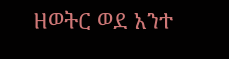ዘወትር ወደ አንተ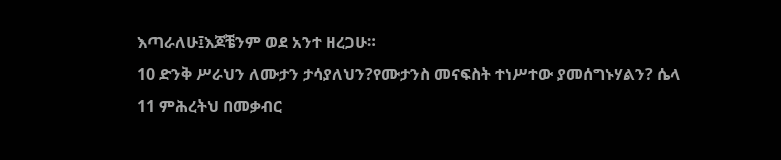እጣራለሁ፤እጆቼንም ወደ አንተ ዘረጋሁ።
10 ድንቅ ሥራህን ለሙታን ታሳያለህን?የሙታንስ መናፍስት ተነሥተው ያመሰግኑሃልን? ሴላ
11 ምሕረትህ በመቃብር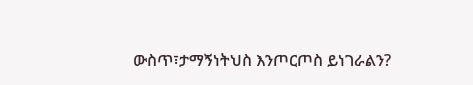ውስጥ፣ታማኝነትህስ እንጦርጦስ ይነገራልን?